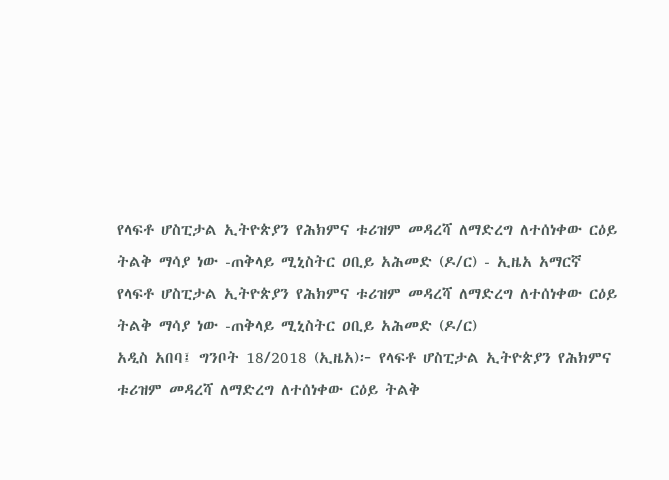የላፍቶ ሆስፒታል ኢትዮጵያን የሕክምና ቱሪዝም መዳረሻ ለማድረግ ለተሰነቀው ርዕይ ትልቅ ማሳያ ነው -ጠቅላይ ሚኒስትር ዐቢይ አሕመድ (ዶ/ር) - ኢዜአ አማርኛ
የላፍቶ ሆስፒታል ኢትዮጵያን የሕክምና ቱሪዝም መዳረሻ ለማድረግ ለተሰነቀው ርዕይ ትልቅ ማሳያ ነው -ጠቅላይ ሚኒስትር ዐቢይ አሕመድ (ዶ/ር)
አዲስ አበባ፤ ግንቦት 18/2018 (ኢዜአ)፦ የላፍቶ ሆስፒታል ኢትዮጵያን የሕክምና ቱሪዝም መዳረሻ ለማድረግ ለተሰነቀው ርዕይ ትልቅ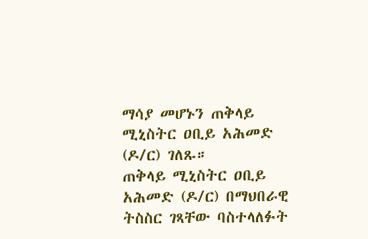ማሳያ መሆኑን ጠቅላይ ሚኒስትር ዐቢይ አሕመድ (ዶ/ር) ገለጹ።
ጠቅላይ ሚኒስትር ዐቢይ አሕመድ (ዶ/ር) በማህበራዊ ትስስር ገጻቸው ባስተላለፉት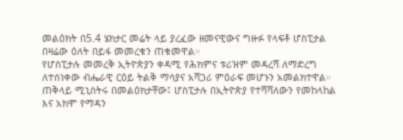መልዕክት በ5.4 ሄክታር መሬት ላይ ያረፈው ዘመናዊውና ግዙፉ የላፍቶ ሆስፒታል በዛሬው ዕለት በይፋ መመረቁን ጠቁመዋል።
የሆስፒታሉ መመረቅ ኢትዮጵያን ቀዳሚ የሕክምና ቱሪዝም መዳረሻ ለማድረግ ለተሰነቀው ብሔራዊ ርዕይ ትልቅ ማሳያና አሻጋሪ ምዕራፍ መሆኑን አመልክተዋል።
ጠቅላይ ሚኒስትሩ በመልዕክታቸው፤ ሆስፒታሉ በኢትዮጵያ የተሻሻለውን የመከላከል እና አክሞ የማዳን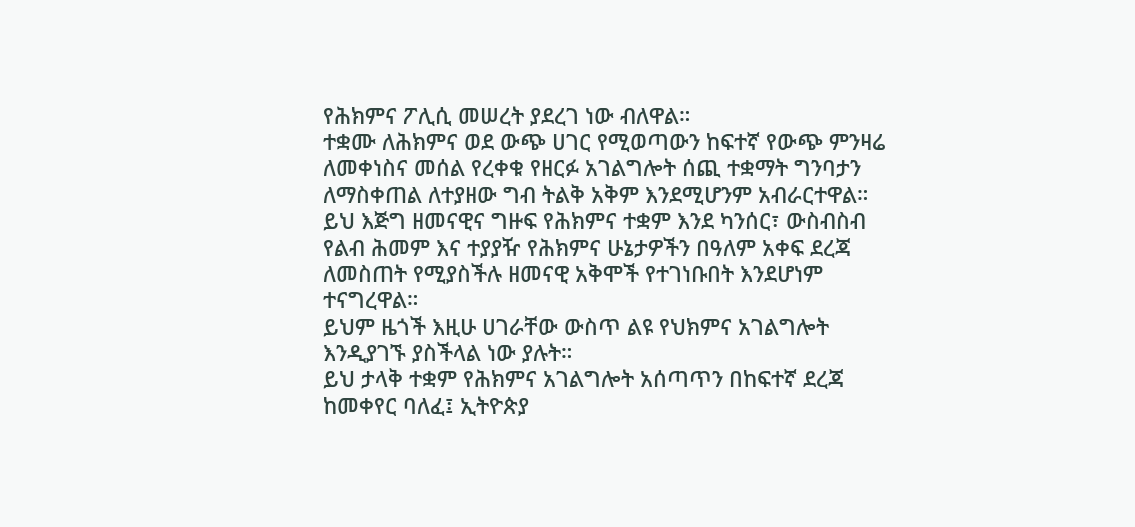የሕክምና ፖሊሲ መሠረት ያደረገ ነው ብለዋል።
ተቋሙ ለሕክምና ወደ ውጭ ሀገር የሚወጣውን ከፍተኛ የውጭ ምንዛሬ ለመቀነስና መሰል የረቀቁ የዘርፉ አገልግሎት ሰጪ ተቋማት ግንባታን ለማስቀጠል ለተያዘው ግብ ትልቅ አቅም እንደሚሆንም አብራርተዋል።
ይህ እጅግ ዘመናዊና ግዙፍ የሕክምና ተቋም እንደ ካንሰር፣ ውስብስብ የልብ ሕመም እና ተያያዥ የሕክምና ሁኔታዎችን በዓለም አቀፍ ደረጃ ለመስጠት የሚያስችሉ ዘመናዊ አቅሞች የተገነቡበት እንደሆነም ተናግረዋል።
ይህም ዜጎች እዚሁ ሀገራቸው ውስጥ ልዩ የህክምና አገልግሎት እንዲያገኙ ያስችላል ነው ያሉት።
ይህ ታላቅ ተቋም የሕክምና አገልግሎት አሰጣጥን በከፍተኛ ደረጃ ከመቀየር ባለፈ፤ ኢትዮጵያ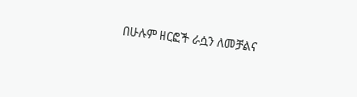በሁሉም ዘርፎች ራሷን ለመቻልና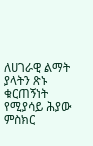ለሀገራዊ ልማት ያላትን ጽኑ ቁርጠኝነት የሚያሳይ ሕያው ምስክር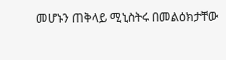መሆኑን ጠቅላይ ሚኒስትሩ በመልዕክታቸው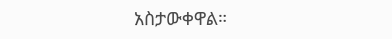አስታውቀዋል።